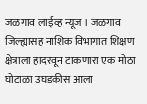जळगाव लाईव्ह न्यूज । जळगाव जिल्ह्यासह नाशिक विभागात शिक्षण क्षेत्राला हादरवून टाकणारा एक मोठा घोटाळा उघडकीस आला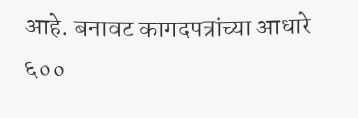आहे. बनावट कागदपत्रांच्या आधारे ६००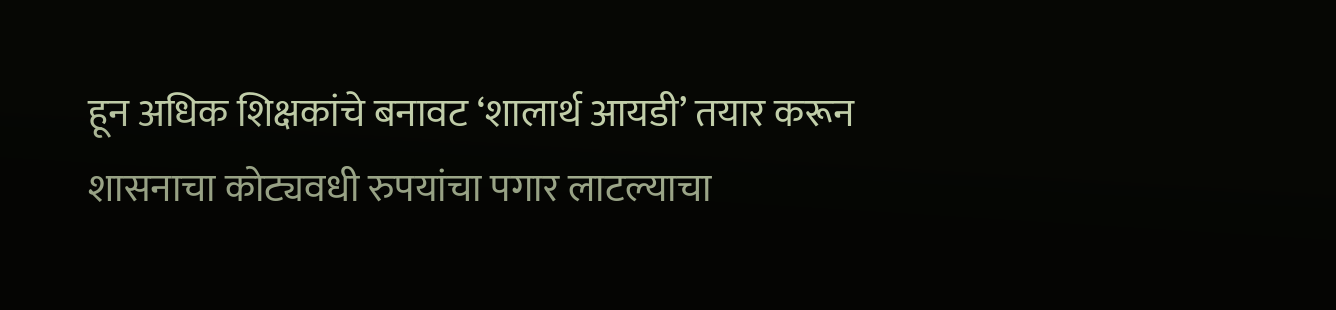हून अधिक शिक्षकांचे बनावट ‘शालार्थ आयडी’ तयार करून शासनाचा कोट्यवधी रुपयांचा पगार लाटल्याचा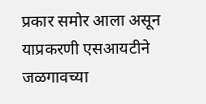प्रकार समोर आला असून याप्रकरणी एसआयटीने जळगावच्या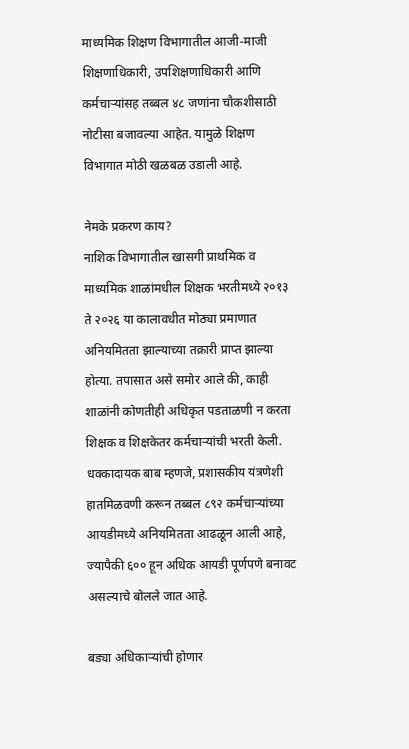माध्यमिक शिक्षण विभागातील आजी-माजी शिक्षणाधिकारी, उपशिक्षणाधिकारी आणि कर्मचाऱ्यांसह तब्बल ४८ जणांना चौकशीसाठी नोटीसा बजावल्या आहेत. यामुळे शिक्षण विभागात मोठी खळबळ उडाली आहे.

नेमके प्रकरण काय?
नाशिक विभागातील खासगी प्राथमिक व माध्यमिक शाळांमधील शिक्षक भरतीमध्ये २०१३ ते २०२६ या कालावधीत मोठ्या प्रमाणात अनियमितता झाल्याच्या तक्रारी प्राप्त झाल्या होत्या. तपासात असे समोर आले की, काही शाळांनी कोणतीही अधिकृत पडताळणी न करता शिक्षक व शिक्षकेतर कर्मचाऱ्यांची भरती केली. धक्कादायक बाब म्हणजे, प्रशासकीय यंत्रणेशी हातमिळवणी करून तब्बल ८९२ कर्मचाऱ्यांच्या आयडीमध्ये अनियमितता आढळून आली आहे, ज्यापैकी ६०० हून अधिक आयडी पूर्णपणे बनावट असल्याचे बोलले जात आहे.

बड्या अधिकाऱ्यांची होणार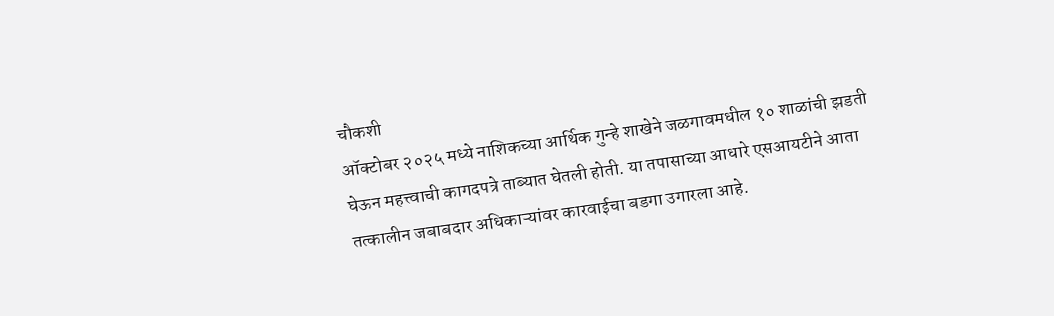चौकशी
ऑक्टोबर २०२५ मध्ये नाशिकच्या आर्थिक गुन्हे शाखेने जळगावमधील १० शाळांची झडती घेऊन महत्त्वाची कागदपत्रे ताब्यात घेतली होती. या तपासाच्या आधारे एसआयटीने आता तत्कालीन जबाबदार अधिकाऱ्यांवर कारवाईचा बडगा उगारला आहे.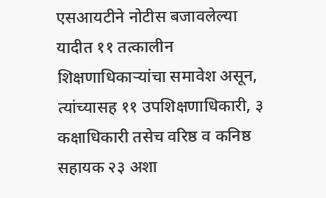एसआयटीने नोटीस बजावलेल्या यादीत ११ तत्कालीन शिक्षणाधिकाऱ्यांचा समावेश असून, त्यांच्यासह ११ उपशिक्षणाधिकारी, ३ कक्षाधिकारी तसेच वरिष्ठ व कनिष्ठ सहायक २३ अशा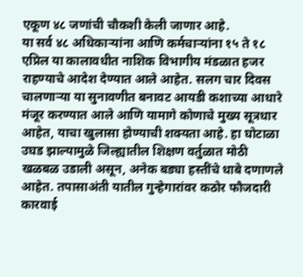एकूण ४८ जणांची चौकशी केली जाणार आहे.
या सर्व ४८ अधिकाऱ्यांना आणि कर्मचाऱ्यांना १५ ते १८ एप्रिल या कालावधीत नाशिक विभागीय मंडळात हजर राहण्याचे आदेश देण्यात आले आहेत. सलग चार दिवस चालणाऱ्या या सुनावणीत बनावट आयडी कशाच्या आधारे मंजूर करण्यात आले आणि यामागे कोणाचे मुख्य सूत्रधार आहेत, याचा खुलासा होण्याची शक्यता आहे. हा घोटाळा उघड झाल्यामुळे जिल्ह्यातील शिक्षण वर्तुळात मोठी खळबळ उडाली असून, अनेक बड्या हस्तींचे धाबे दणाणले आहेत. तपासाअंती यातील गुन्हेगारांवर कठोर फौजदारी कारवाई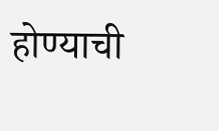होण्याची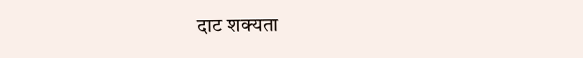दाट शक्यता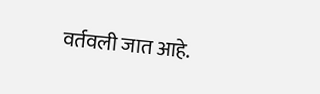वर्तवली जात आहे.